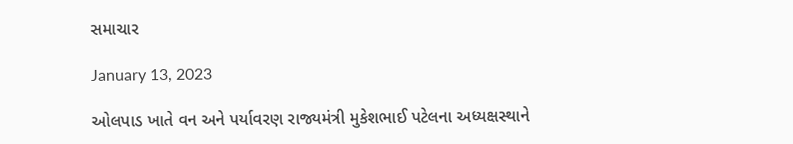સમાચાર

January 13, 2023

ઓલપાડ ખાતે વન અને પર્યાવરણ રાજ્યમંત્રી મુકેશભાઈ પટેલના અધ્યક્ષસ્થાને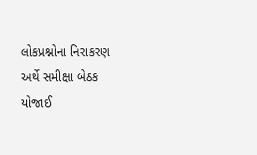લોકપ્રશ્નોના નિરાકરણ અર્થે સમીક્ષા બેઠક યોજાઈ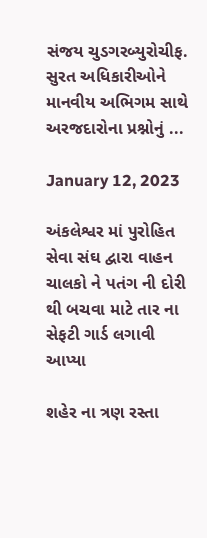સંજય ચુડગરબ્યુરોચીફ. સુરત અધિકારીઓને માનવીય અભિગમ સાથે અરજદારોના પ્રશ્નોનું ...

January 12, 2023

અંકલેશ્વર માં પુરોહિત સેવા સંઘ દ્વારા વાહન ચાલકો ને પતંગ ની દોરી થી બચવા માટે તાર ના સેફટી ગાર્ડ લગાવી આપ્યા

શહેર ના ત્રણ રસ્તા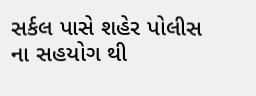સર્કલ પાસે શહેર પોલીસ ના સહયોગ થી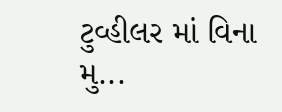ટુવ્હીલર માં વિના મુ...